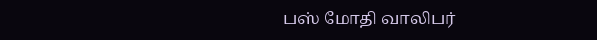பஸ் மோதி வாலிபர்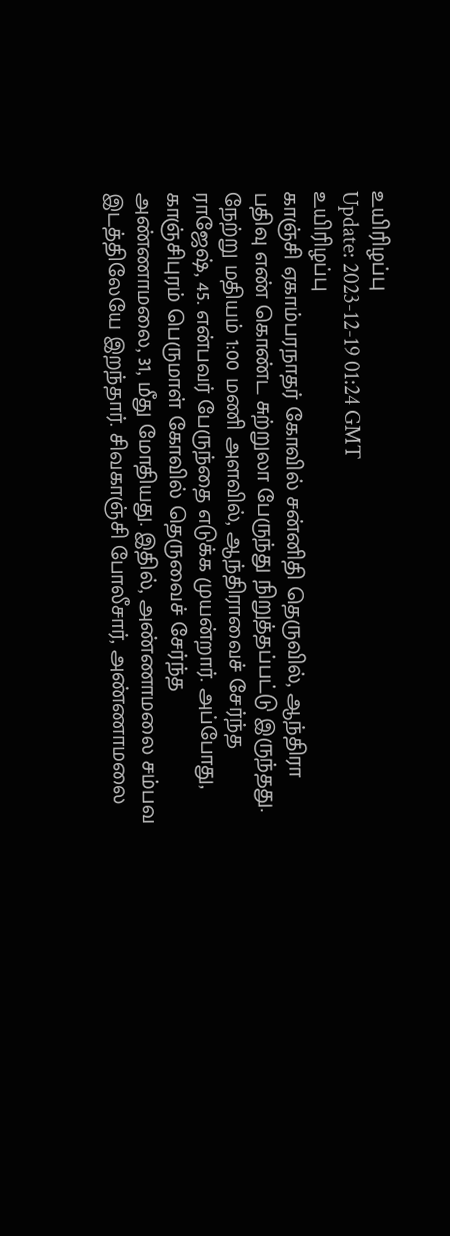உயிரிழப்பு
Update: 2023-12-19 01:24 GMT
உயிரிழப்பு
காஞ்சி ஏகாம்பரநாதர் கோவில் சன்னிதி தெருவில், ஆந்திரா பதிவு எண் கொண்ட சுற்றுலா பேருந்து நிறுத்தப்பட்டு இருந்தது. நேற்று மதியம் 1:00 மணி அளவில், ஆந்திராவைச் சேர்ந்த ராஜேஷ், 45. என்பவர் பேருந்தை எடுக்க முயன்றார். அப்போது, காஞ்சிபுரம் பெருமாள் கோவில் தெருவைச் சேர்ந்த அண்ணாமலை, 31, மீது மோதியது. இதில், அண்ணாமலை சம்பவ இடத்திலேயே இறந்தார். சிவகாஞ்சி போலீசார், அண்ணாமலை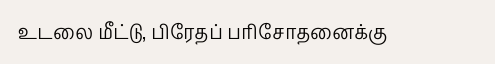உடலை மீட்டு, பிரேதப் பரிசோதனைக்கு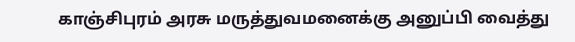காஞ்சிபுரம் அரசு மருத்துவமனைக்கு அனுப்பி வைத்து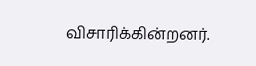விசாரிக்கின்றனர்.